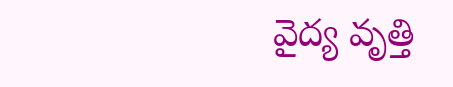వైద్య వృత్తి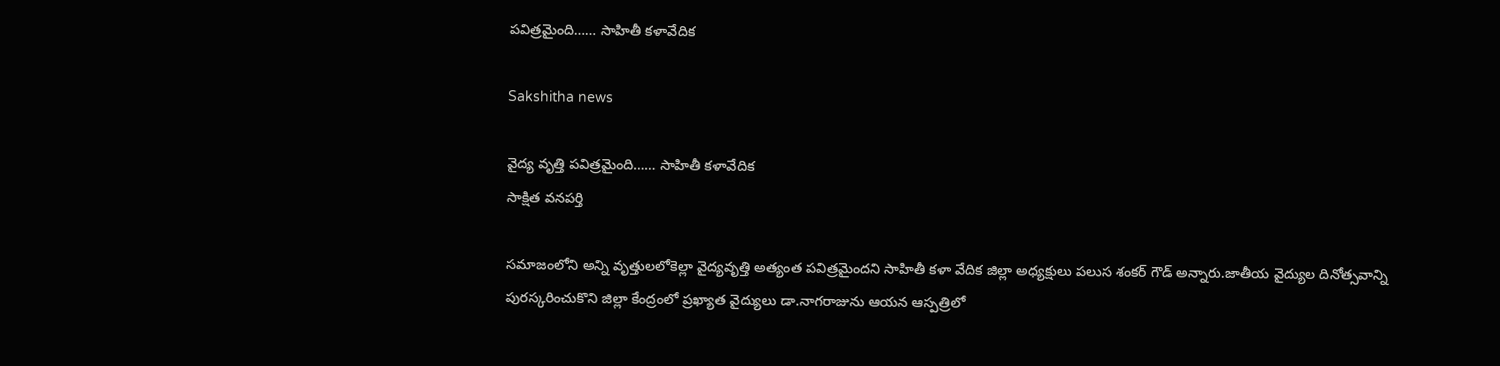పవిత్రమైంది…… సాహితీ కళావేదిక

Sakshitha news

వైద్య వృత్తి పవిత్రమైంది…… సాహితీ కళావేదిక
సాక్షిత వనపర్తి

సమాజంలోని అన్ని వృత్తులలోకెల్లా వైద్యవృత్తి అత్యంత పవిత్రమైందని సాహితీ కళా వేదిక జిల్లా అధ్యక్షులు పలుస శంకర్ గౌడ్ అన్నారు.జాతీయ వైద్యుల దినోత్సవాన్ని పురస్కరించుకొని జిల్లా కేంద్రంలో ప్రఖ్యాత వైద్యులు డా.నాగరాజును ఆయన ఆస్పత్రిలో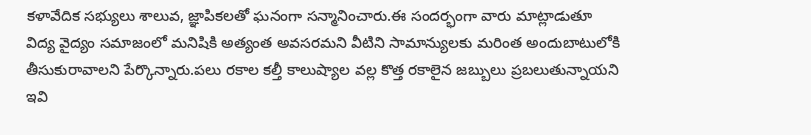కళావేదిక సభ్యులు శాలువ, జ్ఞాపికలతో ఘనంగా సన్మానించారు.ఈ సందర్భంగా వారు మాట్లాడుతూ విద్య వైద్యం సమాజంలో మనిషికి అత్యంత అవసరమని వీటిని సామాన్యులకు మరింత అందుబాటులోకి తీసుకురావాలని పేర్కొన్నారు.పలు రకాల కల్తీ కాలుష్యాల వల్ల కొత్త రకాలైన జబ్బులు ప్రబలుతున్నాయని ఇవి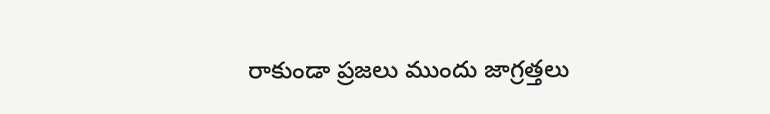రాకుండా ప్రజలు ముందు జాగ్రత్తలు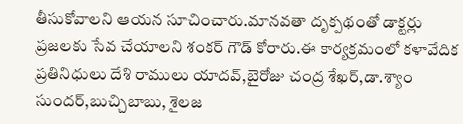తీసుకోవాలని ఆయన సూచించారు.మానవతా దృక్పథంతో డాక్టర్లు ప్రజలకు సేవ చేయాలని శంకర్ గౌడ్ కోరారు.ఈ కార్యక్రమంలో కళావేదిక ప్రతినిధులు దేశి రాములు యాదవ్,బైరోజు చంద్ర శేఖర్,డా.శ్యాం సుందర్,బుచ్చిబాబు, శైలజ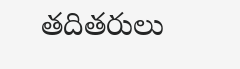తదితరులు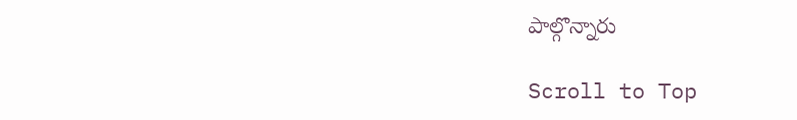పాల్గొన్నారు

Scroll to Top